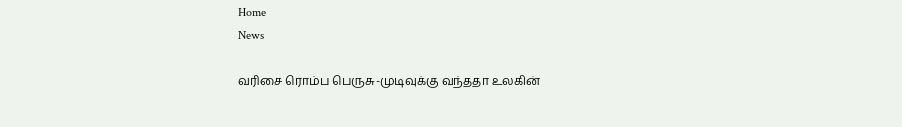Home
News

வரிசை ரொம்ப பெருசு-முடிவுக்கு வந்ததா உலகின்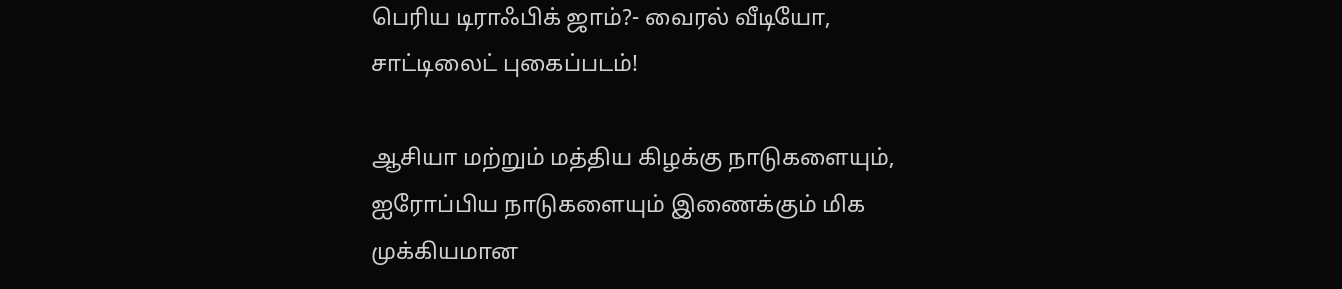பெரிய டிராஃபிக் ஜாம்?- வைரல் வீடியோ, சாட்டிலைட் புகைப்படம்!

ஆசியா மற்றும் மத்திய கிழக்கு நாடுகளையும், ஐரோப்பிய நாடுகளையும் இணைக்கும் மிக முக்கியமான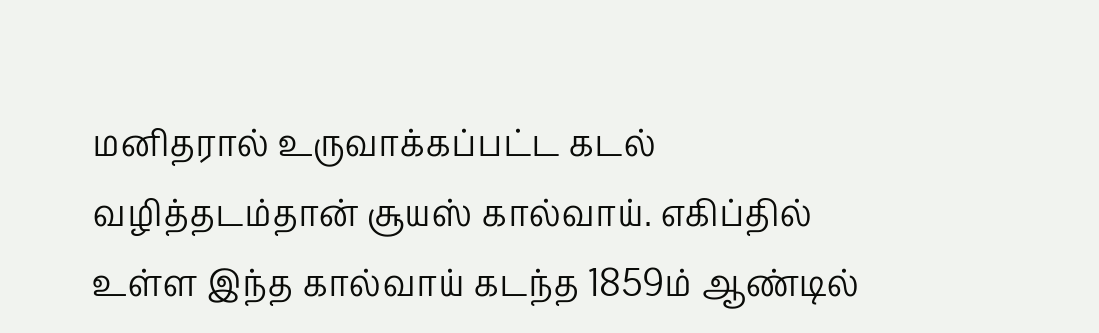மனிதரால் உருவாக்கப்பட்ட கடல் வழித்தடம்தான் சூயஸ் கால்வாய். எகிப்தில் உள்ள இந்த கால்வாய் கடந்த 1859ம் ஆண்டில்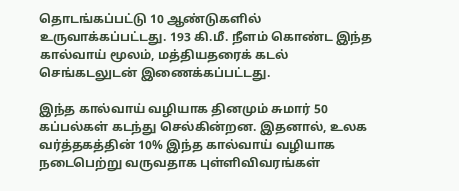தொடங்கப்பட்டு 10 ஆண்டுகளில் உருவாக்கப்பட்டது. 193 கி.மீ. நீளம் கொண்ட இந்த கால்வாய் மூலம், மத்தியதரைக் கடல் செங்கடலுடன் இணைக்கப்பட்டது.

இந்த கால்வாய் வழியாக தினமும் சுமார் 50 கப்பல்கள் கடந்து செல்கின்றன. இதனால், உலக வர்த்தகத்தின் 10% இந்த கால்வாய் வழியாக நடைபெற்று வருவதாக புள்ளிவிவரங்கள்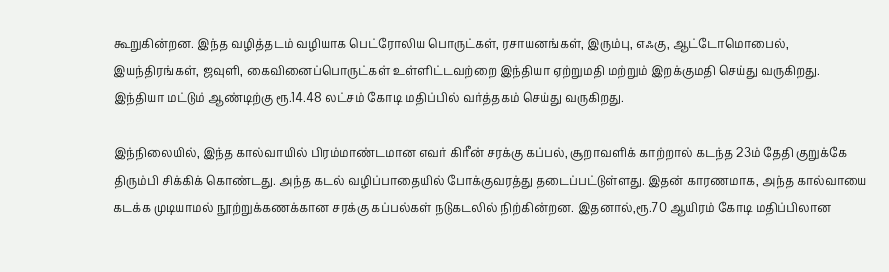கூறுகின்றன. இந்த வழித்தடம் வழியாக பெட்ரோலிய பொருட்கள், ரசாயனங்கள், இரும்பு, எஃகு, ஆட்டோமொபைல், இயந்திரங்கள், ஜவுளி, கைவினைப்பொருட்கள் உள்ளிட்டவற்றை இந்தியா ஏற்றுமதி மற்றும் இறக்குமதி செய்து வருகிறது. இந்தியா மட்டும் ஆண்டிற்கு ரூ.14.48 லட்சம் கோடி மதிப்பில் வர்த்தகம் செய்து வருகிறது.

இந்நிலையில், இந்த கால்வாயில் பிரம்மாண்டமான எவர் கிரீன் சரக்கு கப்பல், சூறாவளிக் காற்றால் கடந்த 23ம் தேதி குறுக்கே திரும்பி சிக்கிக் கொண்டது. அந்த கடல் வழிப்பாதையில் போக்குவரத்து தடைப்பட்டுள்ளது. இதன் காரணமாக, அந்த கால்வாயை கடக்க முடியாமல் நூற்றுக்கணக்கான சரக்கு கப்பல்கள் நடுகடலில் நிற்கின்றன. இதனால்,ரூ.70 ஆயிரம் கோடி மதிப்பிலான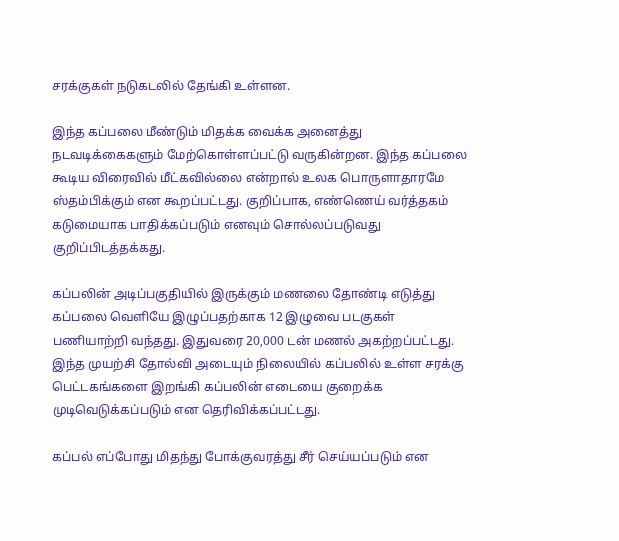சரக்குகள் நடுகடலில் தேங்கி உள்ளன.

இந்த கப்பலை மீண்டும் மிதக்க வைக்க அனைத்து நடவடிக்கைகளும் மேற்கொள்ளப்பட்டு வருகின்றன. இந்த கப்பலை கூடிய விரைவில் மீட்கவில்லை என்றால் உலக பொருளாதாரமே ஸ்தம்பிக்கும் என கூறப்பட்டது. குறிப்பாக, எண்ணெய் வர்த்தகம் கடுமையாக பாதிக்கப்படும் எனவும் சொல்லப்படுவது குறிப்பிடத்தக்கது.

கப்பலின் அடிப்பகுதியில் இருக்கும் மணலை தோண்டி எடுத்து கப்பலை வெளியே இழுப்பதற்காக 12 இழுவை படகுகள் பணியாற்றி வந்தது. இதுவரை 20,000 டன் மணல் அகற்றப்பட்டது. இந்த முயற்சி தோல்வி அடையும் நிலையில் கப்பலில் உள்ள சரக்கு பெட்டகங்களை இறங்கி கப்பலின் எடையை குறைக்க முடிவெடுக்கப்படும் என தெரிவிக்கப்பட்டது.

கப்பல் எப்போது மிதந்து போக்குவரத்து சீர் செய்யப்படும் என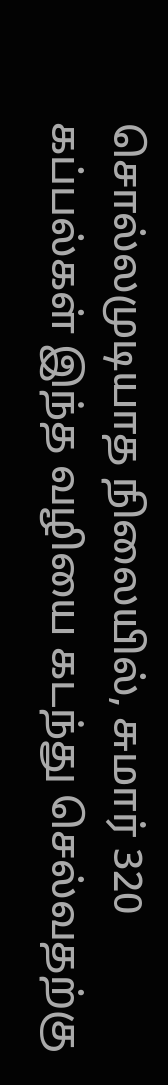சொல்லமுடியாத நிலையில், சுமார் 320 கப்பல்கள் இந்த வழியை கடந்து செல்வதற்கு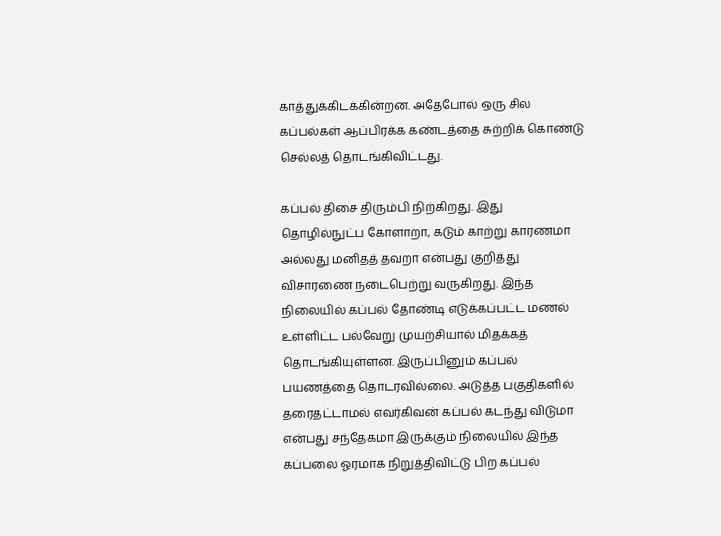காத்துக்கிடக்கின்றன. அதேபோல் ஒரு சில கப்பல்கள் ஆப்பிரக்க கண்டத்தை சுற்றிக் கொண்டு செல்லத் தொடங்கிவிட்டது.

கப்பல் திசை திரும்பி நிற்கிறது. இது தொழில்நுட்ப கோளாறா, கடும் காற்று காரணமா அல்லது மனிதத் தவறா என்பது குறித்து விசாரணை நடைபெற்று வருகிறது. இந்த நிலையில் கப்பல் தோண்டி எடுக்கப்பட்ட மணல் உள்ளிட்ட பல்வேறு முயற்சியால் மிதக்கத் தொடங்கியுள்ளன. இருப்பினும் கப்பல் பயணத்தை தொடரவில்லை. அடுத்த பகுதிகளில் தரைதட்டாமல் எவர்கிவன் கப்பல் கடந்து விடுமா என்பது சந்தேகமா இருக்கும் நிலையில் இந்த கப்பலை ஓரமாக நிறுத்திவிட்டு பிற கப்பல்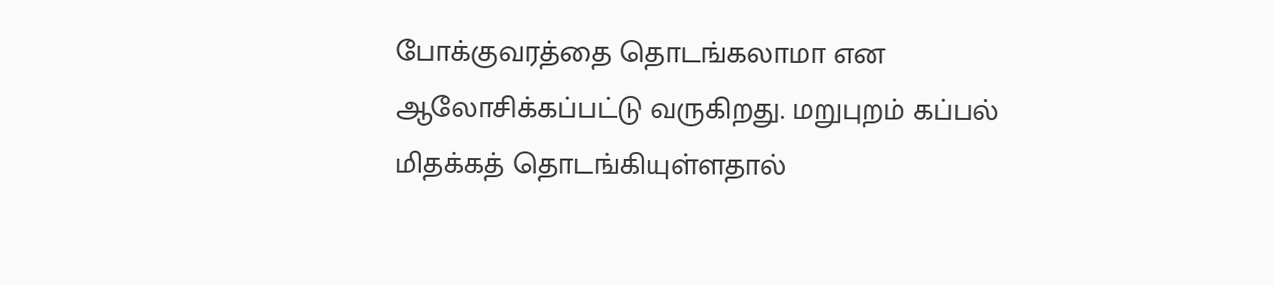போக்குவரத்தை தொடங்கலாமா என ஆலோசிக்கப்பட்டு வருகிறது. மறுபுறம் கப்பல் மிதக்கத் தொடங்கியுள்ளதால்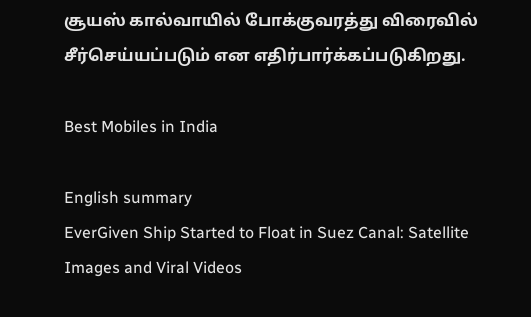சூயஸ் கால்வாயில் போக்குவரத்து விரைவில் சீர்செய்யப்படும் என எதிர்பார்க்கப்படுகிறது.

Best Mobiles in India

English summary
EverGiven Ship Started to Float in Suez Canal: Satellite Images and Viral Videos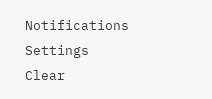Notifications
Settings
Clear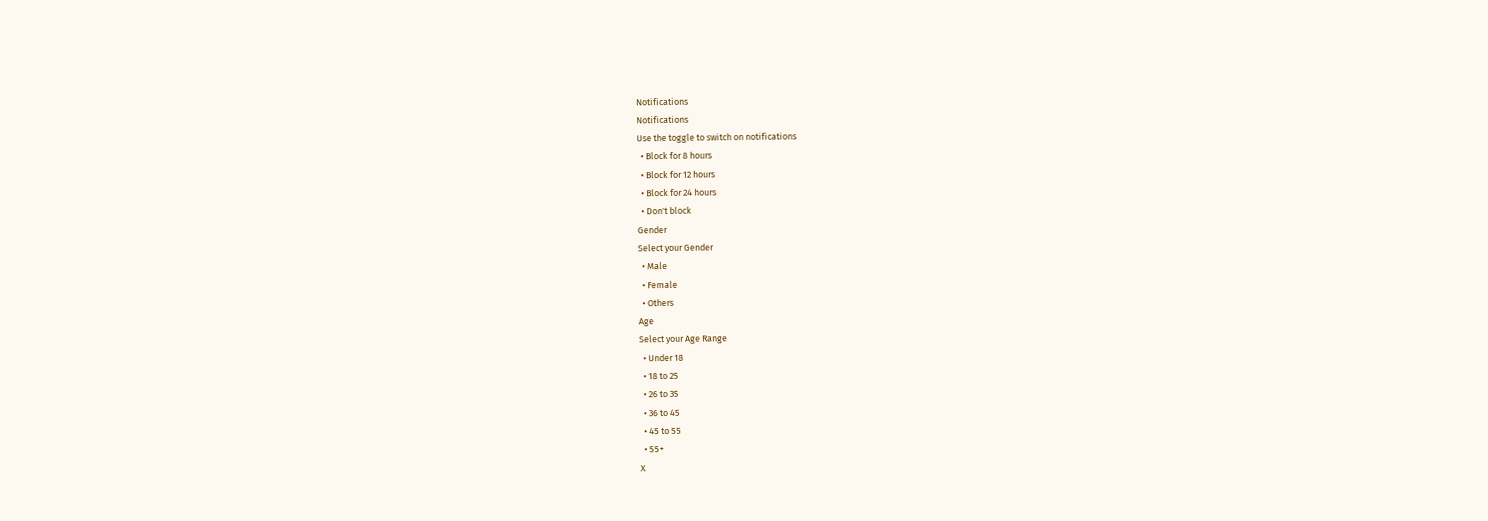Notifications
Notifications
Use the toggle to switch on notifications
  • Block for 8 hours
  • Block for 12 hours
  • Block for 24 hours
  • Don't block
Gender
Select your Gender
  • Male
  • Female
  • Others
Age
Select your Age Range
  • Under 18
  • 18 to 25
  • 26 to 35
  • 36 to 45
  • 45 to 55
  • 55+
X